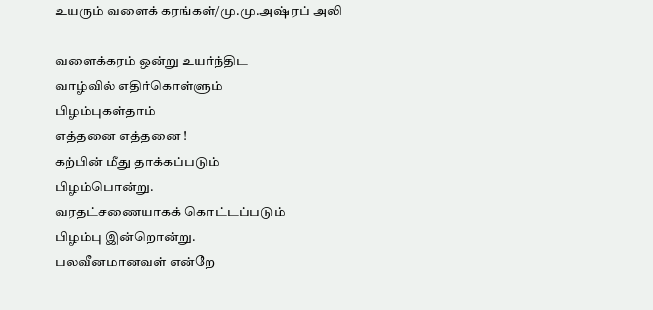உயரும் வளைக் கரங்கள்/மு.மு.அஷ்ரப் அலி

வளைக்கரம் ஒன்று உயர்ந்திட
வாழ்வில் எதிர்கொள்ளும்
பிழம்புகள்தாம்
எத்தனை எத்தனை !
கற்பின் மீது தாக்கப்படும்
பிழம்பொன்று.
வரதட்சணையாகக் கொட்டப்படும்
பிழம்பு இன்றொன்று.
பலவீனமானவள் என்றே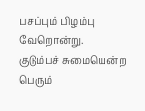பசப்பும் பிழம்பு வேறொன்று.
குடும்பச் சுமையென்ற
பெரும்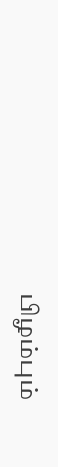பிழம்பும்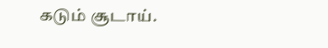கடும் சூடாய்.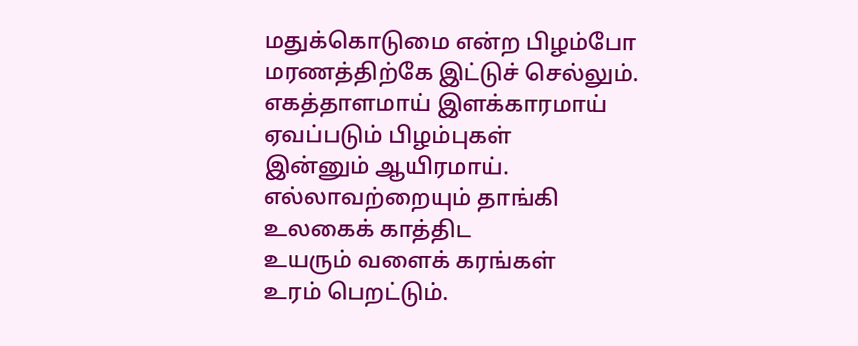மதுக்கொடுமை என்ற பிழம்போ
மரணத்திற்கே இட்டுச் செல்லும்.
எகத்தாளமாய் இளக்காரமாய்
ஏவப்படும் பிழம்புகள்
இன்னும் ஆயிரமாய்.
எல்லாவற்றையும் தாங்கி
உலகைக் காத்திட
உயரும் வளைக் கரங்கள்
உரம் பெறட்டும்.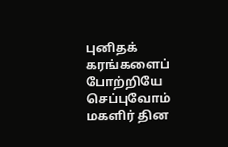புனிதக் கரங்களைப்
போற்றியே செப்புவோம்
மகளிர் தின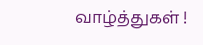வாழ்த்துகள் !